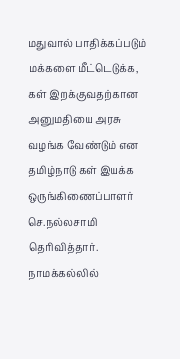மதுவால் பாதிக்கப்படும் மக்களை மீட்டெடுக்க, கள் இறக்குவதற்கான அனுமதியை அரசு வழங்க வேண்டும் என தமிழ்நாடு கள் இயக்க ஒருங்கிணைப்பாளர் செ.நல்லசாமி தெரிவித்தார்.
நாமக்கல்லில்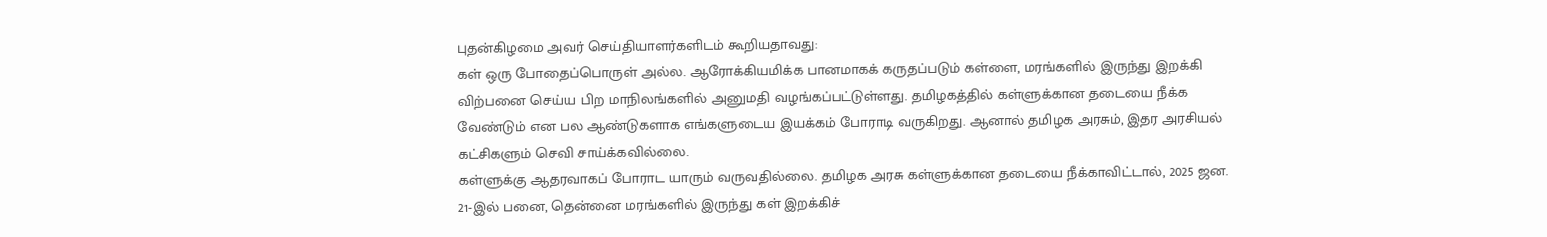புதன்கிழமை அவர் செய்தியாளர்களிடம் கூறியதாவது:
கள் ஒரு போதைப்பொருள் அல்ல. ஆரோக்கியமிக்க பானமாகக் கருதப்படும் கள்ளை, மரங்களில் இருந்து இறக்கி விற்பனை செய்ய பிற மாநிலங்களில் அனுமதி வழங்கப்பட்டுள்ளது. தமிழகத்தில் கள்ளுக்கான தடையை நீக்க வேண்டும் என பல ஆண்டுகளாக எங்களுடைய இயக்கம் போராடி வருகிறது. ஆனால் தமிழக அரசும், இதர அரசியல் கட்சிகளும் செவி சாய்க்கவில்லை.
கள்ளுக்கு ஆதரவாகப் போராட யாரும் வருவதில்லை. தமிழக அரசு கள்ளுக்கான தடையை நீக்காவிட்டால், 2025 ஜன. 21-இல் பனை, தென்னை மரங்களில் இருந்து கள் இறக்கிச்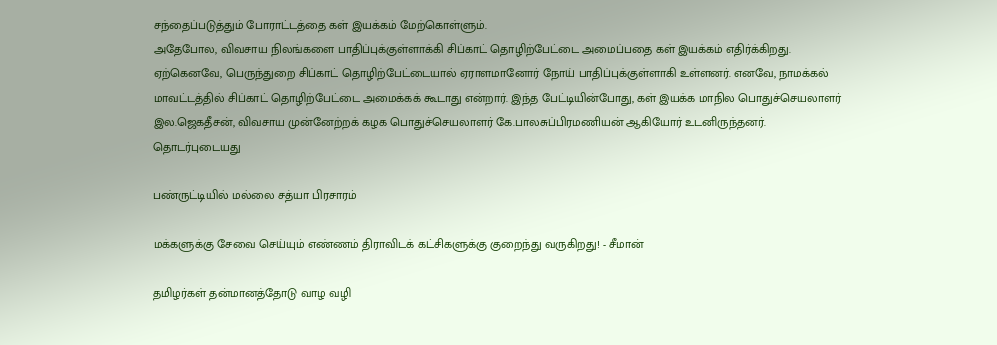சந்தைப்படுத்தும் போராட்டத்தை கள் இயக்கம் மேற்கொள்ளும்.
அதேபோல, விவசாய நிலங்களை பாதிப்புக்குள்ளாக்கி சிப்காட் தொழிற்பேட்டை அமைப்பதை கள் இயக்கம் எதிர்க்கிறது. ஏற்கெனவே, பெருந்துறை சிப்காட் தொழிற்பேட்டையால் ஏராளமானோர் நோய் பாதிப்புக்குள்ளாகி உள்ளனர். எனவே, நாமக்கல் மாவட்டத்தில் சிப்காட் தொழிற்பேட்டை அமைக்கக் கூடாது என்றார். இந்த பேட்டியின்போது, கள் இயக்க மாநில பொதுச்செயலாளர் இல.ஜெகதீசன், விவசாய முன்னேற்றக் கழக பொதுச்செயலாளர் கே.பாலசுப்பிரமணியன் ஆகியோர் உடனிருந்தனர்.
தொடர்புடையது

பண்ருட்டியில் மல்லை சத்யா பிரசாரம்

மக்களுக்கு சேவை செய்யும் எண்ணம் திராவிடக் கட்சிகளுக்கு குறைந்து வருகிறது! - சீமான்

தமிழர்கள் தன்மானத்தோடு வாழ வழி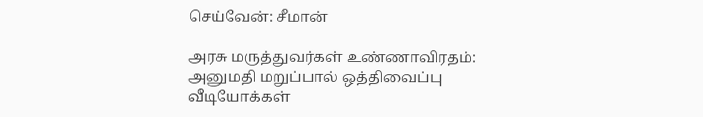செய்வேன்: சீமான்

அரசு மருத்துவர்கள் உண்ணாவிரதம்: அனுமதி மறுப்பால் ஒத்திவைப்பு
வீடியோக்கள்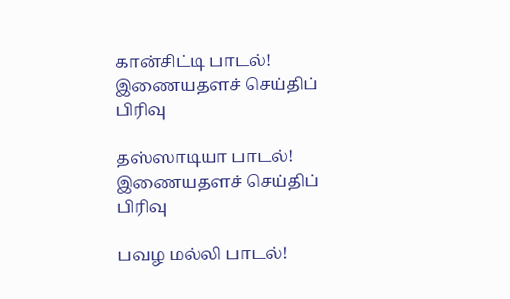கான்சிட்டி பாடல்!
இணையதளச் செய்திப் பிரிவு

தஸ்ஸாடியா பாடல்!
இணையதளச் செய்திப் பிரிவு

பவழ மல்லி பாடல்!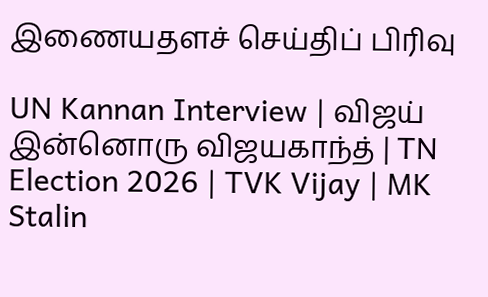இணையதளச் செய்திப் பிரிவு

UN Kannan Interview | விஜய் இன்னொரு விஜயகாந்த் | TN Election 2026 | TVK Vijay | MK Stalin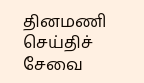தினமணி செய்திச் சேவை